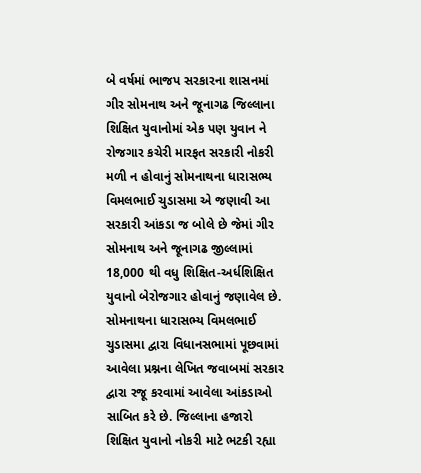બે વર્ષમાં ભાજપ સરકારના શાસનમાં ગીર સોમનાથ અને જૂનાગઢ જિલ્લાના શિક્ષિત યુવાનોમાં એક પણ યુવાન ને રોજગાર કચેરી મારફત સરકારી નોકરી મળી ન હોવાનું સોમનાથના ધારાસભ્ય વિમલભાઈ ચુડાસમા એ જણાવી આ સરકારી આંકડા જ બોલે છે જેમાં ગીર સોમનાથ અને જૂનાગઢ જીલ્લામાં 18,000 થી વધુ શિક્ષિત-અર્ધશિક્ષિત યુવાનો બેરોજગાર હોવાનું જણાવેલ છે.
સોમનાથના ધારાસભ્ય વિમલભાઈ ચુડાસમા દ્વારા વિધાનસભામાં પૂછવામાં આવેલા પ્રશ્નના લેખિત જવાબમાં સરકાર દ્વારા રજૂ કરવામાં આવેલા આંકડાઓ સાબિત કરે છે. જિલ્લાના હજારો શિક્ષિત યુવાનો નોકરી માટે ભટકી રહ્યા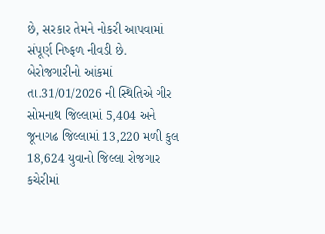છે, સરકાર તેમને નોકરી આપવામાં સંપૂર્ણ નિષ્ફળ નીવડી છે. બેરોજગારીનો આંકમાં તા.31/01/2026 ની સ્થિતિએ ગીર સોમનાથ જિલ્લામાં 5,404 અને જૂનાગઢ જિલ્લામાં 13,220 મળી કુલ 18,624 યુવાનો જિલ્લા રોજગાર કચેરીમાં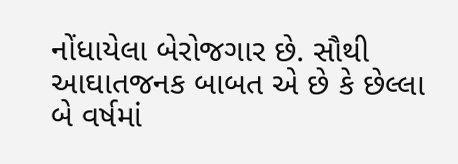નોંધાયેલા બેરોજગાર છે. સૌથી આઘાતજનક બાબત એ છે કે છેલ્લા બે વર્ષમાં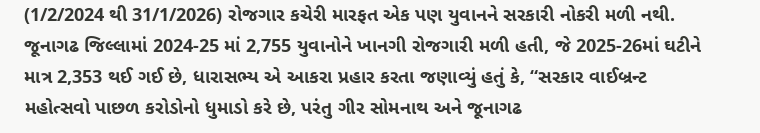(1/2/2024 થી 31/1/2026) રોજગાર કચેરી મારફત એક પણ યુવાનને સરકારી નોકરી મળી નથી.
જૂનાગઢ જિલ્લામાં 2024-25 માં 2,755 યુવાનોને ખાનગી રોજગારી મળી હતી, જે 2025-26માં ઘટીને માત્ર 2,353 થઈ ગઈ છે, ધારાસભ્ય એ આકરા પ્રહાર કરતા જણાવ્યું હતું કે, “સરકાર વાઈબ્રન્ટ મહોત્સવો પાછળ કરોડોનો ધુમાડો કરે છે, પરંતુ ગીર સોમનાથ અને જૂનાગઢ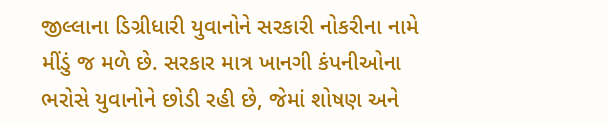જીલ્લાના ડિગ્રીધારી યુવાનોને સરકારી નોકરીના નામે મીંડું જ મળે છે. સરકાર માત્ર ખાનગી કંપનીઓના ભરોસે યુવાનોને છોડી રહી છે, જેમાં શોષણ અને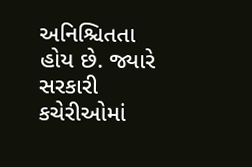અનિશ્ચિતતા હોય છે. જ્યારે સરકારી કચેરીઓમાં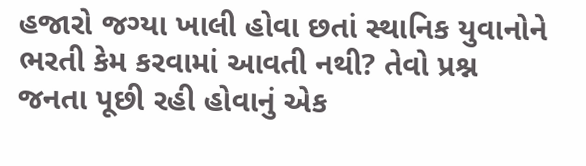હજારો જગ્યા ખાલી હોવા છતાં સ્થાનિક યુવાનોને ભરતી કેમ કરવામાં આવતી નથી? તેવો પ્રશ્ન જનતા પૂછી રહી હોવાનું એક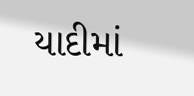યાદીમાં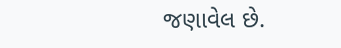જણાવેલ છે.